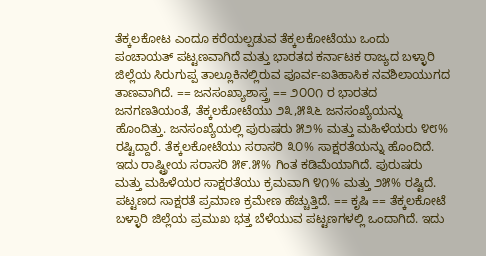ತೆಕ್ಕಲಕೋಟ ಎಂದೂ ಕರೆಯಲ್ಪಡುವ ತೆಕ್ಕಲಕೋಟೆಯು ಒಂದು ಪಂಚಾಯತ್ ಪಟ್ಟಣವಾಗಿದೆ ಮತ್ತು ಭಾರತದ ಕರ್ನಾಟಕ ರಾಜ್ಯದ ಬಳ್ಳಾರಿ ಜಿಲ್ಲೆಯ ಸಿರುಗುಪ್ಪ ತಾಲ್ಲೂಕಿನಲ್ಲಿರುವ ಪೂರ್ವ-ಐತಿಹಾಸಿಕ ನವಶಿಲಾಯುಗದ ತಾಣವಾಗಿದೆ. == ಜನಸಂಖ್ಯಾಶಾಸ್ತ್ರ == ೨೦೦೧ ರ ಭಾರತದ ಜನಗಣತಿಯಂತೆ, ತೆಕ್ಕಲಕೋಟೆಯು ೨೩,೫೩೬ ಜನಸಂಖ್ಯೆಯನ್ನು ಹೊಂದಿತ್ತು. ಜನಸಂಖ್ಯೆಯಲ್ಲಿ ಪುರುಷರು ೫೨% ಮತ್ತು ಮಹಿಳೆಯರು ೪೮% ರಷ್ಟಿದ್ದಾರೆ. ತೆಕ್ಕಲಕೋಟೆಯು ಸರಾಸರಿ ೩೦% ಸಾಕ್ಷರತೆಯನ್ನು ಹೊಂದಿದೆ. ಇದು ರಾಷ್ಟ್ರೀಯ ಸರಾಸರಿ ೫೯.೫% ಗಿಂತ ಕಡಿಮೆಯಾಗಿದೆ. ಪುರುಷರು ಮತ್ತು ಮಹಿಳೆಯರ ಸಾಕ್ಷರತೆಯು ಕ್ರಮವಾಗಿ ೪೧% ಮತ್ತು ೨೫% ರಷ್ಟಿದೆ. ಪಟ್ಟಣದ ಸಾಕ್ಷರತೆ ಪ್ರಮಾಣ ಕ್ರಮೇಣ ಹೆಚ್ಚುತ್ತಿದೆ. == ಕೃಷಿ == ತೆಕ್ಕಲಕೋಟೆ ಬಳ್ಳಾರಿ ಜಿಲ್ಲೆಯ ಪ್ರಮುಖ ಭತ್ತ ಬೆಳೆಯುವ ಪಟ್ಟಣಗಳಲ್ಲಿ ಒಂದಾಗಿದೆ. ಇದು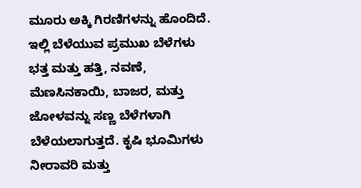ಮೂರು ಅಕ್ಕಿ ಗಿರಣಿಗಳನ್ನು ಹೊಂದಿದೆ. ಇಲ್ಲಿ ಬೆಳೆಯುವ ಪ್ರಮುಖ ಬೆಳೆಗಳು ಭತ್ತ ಮತ್ತು ಹತ್ತಿ, ನವಣೆ, ಮೆಣಸಿನಕಾಯಿ, ಬಾಜರ, ಮತ್ತು ಜೋಳವನ್ನು ಸಣ್ಣ ಬೆಳೆಗಳಾಗಿ ಬೆಳೆಯಲಾಗುತ್ತದೆ. ಕೃಷಿ ಭೂಮಿಗಳು ನೀರಾವರಿ ಮತ್ತು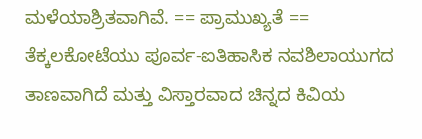ಮಳೆಯಾಶ್ರಿತವಾಗಿವೆ. == ಪ್ರಾಮುಖ್ಯತೆ == ತೆಕ್ಕಲಕೋಟೆಯು ಪೂರ್ವ-ಐತಿಹಾಸಿಕ ನವಶಿಲಾಯುಗದ ತಾಣವಾಗಿದೆ ಮತ್ತು ವಿಸ್ತಾರವಾದ ಚಿನ್ನದ ಕಿವಿಯ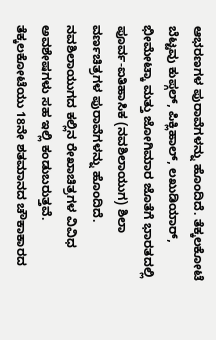ಆಭರಣಗಳ ಪುರಾವೆಗಳನ್ನು ಹೊಂದಿದೆ. ತೆಕ್ಕಲಕೋಟೆ ಬೆಟ್ಟವು ಕುಪ್ಗಲ್, ಪಿಕ್ಲಿಹಾಲ್, ಲಖುಡಿಯಾರ್, ಭೀಮೇಟ್ಕಾ ಮತ್ತು ಜೋಗಿಮಾರ ಜೊತೆಗೆ ಭಾರತದಲ್ಲಿ ಪೂರ್ವ-ಐತಿಹಾಸಿಕ (ನವಶಿಲಾಯುಗ) ಶಿಲಾ ವರ್ಣಚಿತ್ರಗಳ ಪುರಾವೆಗಳನ್ನು ಹೊಂದಿದೆ. ನವಶಿಲಾಯುಗದ ಕಲ್ಲಿನ ರೇಖಾಚಿತ್ರಗಳ ವಿವಿಧ ಅವಶೇಷಗಳು ಸಹ ಇಲ್ಲಿ ಕಂಡುಬರುತ್ತವೆ. ತೆಕ್ಕಲಕೋಟೆಯು 18ನೇ ಶತಮಾನದ ಚೌಕಾಕಾರದ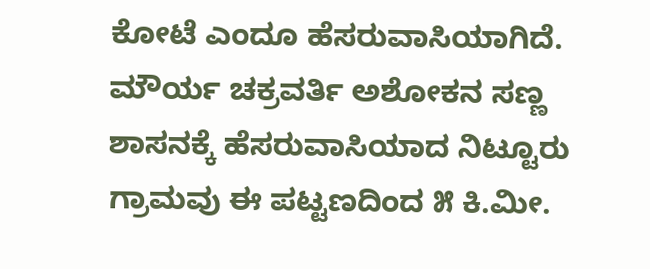ಕೋಟೆ ಎಂದೂ ಹೆಸರುವಾಸಿಯಾಗಿದೆ. ಮೌರ್ಯ ಚಕ್ರವರ್ತಿ ಅಶೋಕನ ಸಣ್ಣ ಶಾಸನಕ್ಕೆ ಹೆಸರುವಾಸಿಯಾದ ನಿಟ್ಟೂರು ಗ್ರಾಮವು ಈ ಪಟ್ಟಣದಿಂದ ೫ ಕಿ.ಮೀ.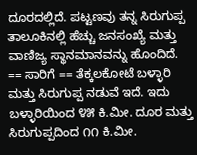ದೂರದಲ್ಲಿದೆ. ಪಟ್ಟಣವು ತನ್ನ ಸಿರುಗುಪ್ಪ ತಾಲೂಕಿನಲ್ಲಿ ಹೆಚ್ಚು ಜನಸಂಖ್ಯೆ ಮತ್ತು ವಾಣಿಜ್ಯ ಸ್ಥಾನಮಾನವನ್ನು ಹೊಂದಿದೆ. == ಸಾರಿಗೆ == ತೆಕ್ಕಲಕೋಟೆ ಬಳ್ಳಾರಿ ಮತ್ತು ಸಿರುಗುಪ್ಪ ನಡುವೆ ಇದೆ. ಇದು ಬಳ್ಳಾರಿಯಿಂದ ೪೫ ಕಿ.ಮೀ. ದೂರ ಮತ್ತು ಸಿರುಗುಪ್ಪದಿಂದ ೧೧ ಕಿ.ಮೀ.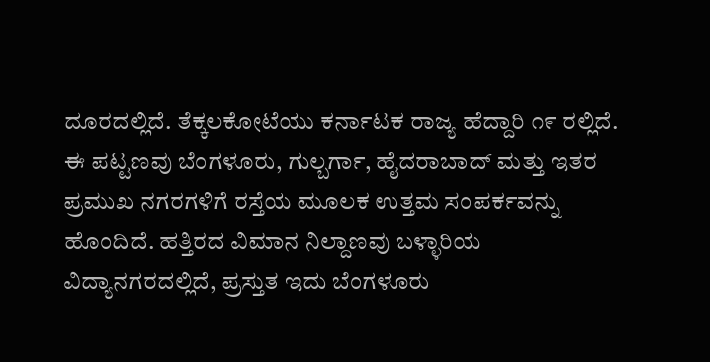ದೂರದಲ್ಲಿದೆ. ತೆಕ್ಕಲಕೋಟೆಯು ಕರ್ನಾಟಕ ರಾಜ್ಯ ಹೆದ್ದಾರಿ ೧೯ ರಲ್ಲಿದೆ. ಈ ಪಟ್ಟಣವು ಬೆಂಗಳೂರು, ಗುಲ್ಬರ್ಗಾ, ಹೈದರಾಬಾದ್ ಮತ್ತು ಇತರ ಪ್ರಮುಖ ನಗರಗಳಿಗೆ ರಸ್ತೆಯ ಮೂಲಕ ಉತ್ತಮ ಸಂಪರ್ಕವನ್ನು ಹೊಂದಿದೆ. ಹತ್ತಿರದ ವಿಮಾನ ನಿಲ್ದಾಣವು ಬಳ್ಳಾರಿಯ ವಿದ್ಯಾನಗರದಲ್ಲಿದೆ, ಪ್ರಸ್ತುತ ಇದು ಬೆಂಗಳೂರು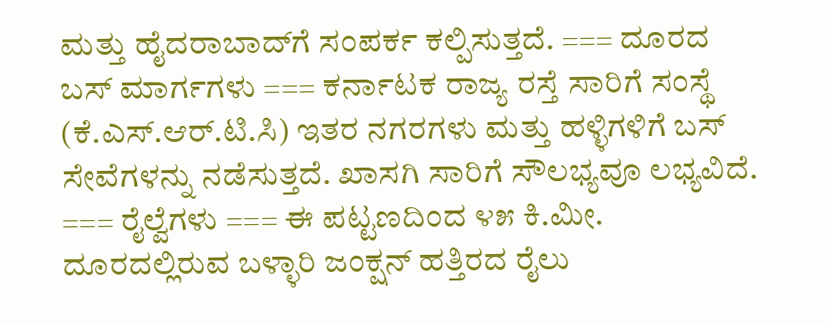ಮತ್ತು ಹೈದರಾಬಾದ್‌ಗೆ ಸಂಪರ್ಕ ಕಲ್ಪಿಸುತ್ತದೆ. === ದೂರದ ಬಸ್ ಮಾರ್ಗಗಳು === ಕರ್ನಾಟಕ ರಾಜ್ಯ ರಸ್ತೆ ಸಾರಿಗೆ ಸಂಸ್ಥೆ (ಕೆ.ಎಸ್.ಆರ್.ಟಿ.ಸಿ) ಇತರ ನಗರಗಳು ಮತ್ತು ಹಳ್ಳಿಗಳಿಗೆ ಬಸ್ ಸೇವೆಗಳನ್ನು ನಡೆಸುತ್ತದೆ. ಖಾಸಗಿ ಸಾರಿಗೆ ಸೌಲಭ್ಯವೂ ಲಭ್ಯವಿದೆ. === ರೈಲ್ವೆಗಳು === ಈ ಪಟ್ಟಣದಿಂದ ೪೫ ಕಿ.ಮೀ. ದೂರದಲ್ಲಿರುವ ಬಳ್ಳಾರಿ ಜಂಕ್ಷನ್ ಹತ್ತಿರದ ರೈಲು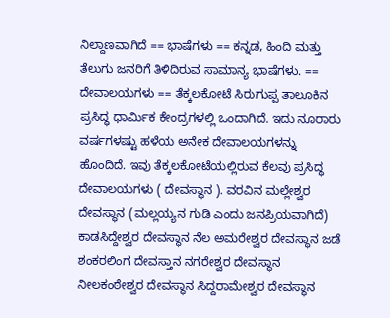ನಿಲ್ದಾಣವಾಗಿದೆ == ಭಾಷೆಗಳು == ಕನ್ನಡ, ಹಿಂದಿ ಮತ್ತು ತೆಲುಗು ಜನರಿಗೆ ತಿಳಿದಿರುವ ಸಾಮಾನ್ಯ ಭಾಷೆಗಳು. == ದೇವಾಲಯಗಳು == ತೆಕ್ಕಲಕೋಟೆ ಸಿರುಗುಪ್ಪ ತಾಲೂಕಿನ ಪ್ರಸಿದ್ಧ ಧಾರ್ಮಿಕ ಕೇಂದ್ರಗಳಲ್ಲಿ ಒಂದಾಗಿದೆ. ಇದು ನೂರಾರು ವರ್ಷಗಳಷ್ಟು ಹಳೆಯ ಅನೇಕ ದೇವಾಲಯಗಳನ್ನು ಹೊಂದಿದೆ. ಇವು ತೆಕ್ಕಲಕೋಟೆಯಲ್ಲಿರುವ ಕೆಲವು ಪ್ರಸಿದ್ಧ ದೇವಾಲಯಗಳು ( ದೇವಸ್ಥಾನ ). ವರವಿನ ಮಲ್ಲೇಶ್ವರ ದೇವಸ್ಥಾನ (ಮಲ್ಲಯ್ಯನ ಗುಡಿ ಎಂದು ಜನಪ್ರಿಯವಾಗಿದೆ) ಕಾಡಸಿದ್ದೇಶ್ವರ ದೇವಸ್ಥಾನ ನೆಲ ಅಮರೇಶ್ವರ ದೇವಸ್ಥಾನ ಜಡೆ ಶಂಕರಲಿಂಗ ದೇವಸ್ತಾನ ನಗರೇಶ್ವರ ದೇವಸ್ಥಾನ ನೀಲಕಂಠೇಶ್ವರ ದೇವಸ್ಥಾನ ಸಿದ್ದರಾಮೇಶ್ವರ ದೇವಸ್ಥಾನ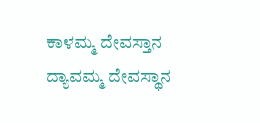ಕಾಳಮ್ಮ ದೇವಸ್ತಾನ ದ್ಯಾವಮ್ಮ ದೇವಸ್ಥಾನ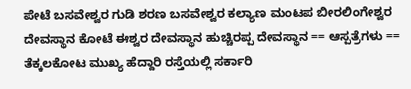ಪೇಟೆ ಬಸವೇಶ್ವರ ಗುಡಿ ಶರಣ ಬಸವೇಶ್ವರ ಕಲ್ಯಾಣ ಮಂಟಪ ಬೀರಲಿಂಗೇಶ್ವರ ದೇವಸ್ಥಾನ ಕೋಟೆ ಈಶ್ವರ ದೇವಸ್ಥಾನ ಹುಚ್ಚಿರಪ್ಪ ದೇವಸ್ಥಾನ == ಆಸ್ಪತ್ರೆಗಳು == ತೆಕ್ಕಲಕೋಟ ಮುಖ್ಯ ಹೆದ್ದಾರಿ ರಸ್ತೆಯಲ್ಲಿ ಸರ್ಕಾರಿ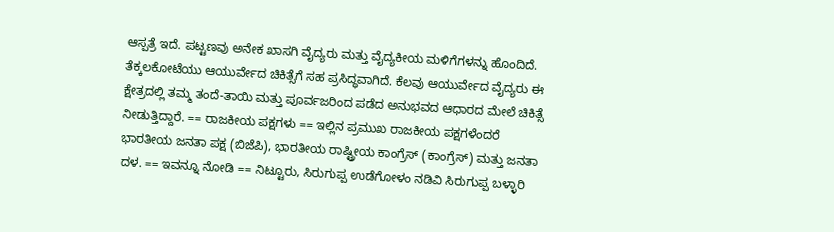ಆಸ್ಪತ್ರೆ ಇದೆ. ಪಟ್ಟಣವು ಅನೇಕ ಖಾಸಗಿ ವೈದ್ಯರು ಮತ್ತು ವೈದ್ಯಕೀಯ ಮಳಿಗೆಗಳನ್ನು ಹೊಂದಿದೆ. ತೆಕ್ಕಲಕೋಟೆಯು ಆಯುರ್ವೇದ ಚಿಕಿತ್ಸೆಗೆ ಸಹ ಪ್ರಸಿದ್ಧವಾಗಿದೆ. ಕೆಲವು ಆಯುರ್ವೇದ ವೈದ್ಯರು ಈ ಕ್ಷೇತ್ರದಲ್ಲಿ ತಮ್ಮ ತಂದೆ-ತಾಯಿ ಮತ್ತು ಪೂರ್ವಜರಿಂದ ಪಡೆದ ಅನುಭವದ ಆಧಾರದ ಮೇಲೆ ಚಿಕಿತ್ಸೆ ನೀಡುತ್ತಿದ್ದಾರೆ. == ರಾಜಕೀಯ ಪಕ್ಷಗಳು == ಇಲ್ಲಿನ ಪ್ರಮುಖ ರಾಜಕೀಯ ಪಕ್ಷಗಳೆಂದರೆ ಭಾರತೀಯ ಜನತಾ ಪಕ್ಷ (ಬಿಜೆಪಿ), ಭಾರತೀಯ ರಾಷ್ಟ್ರೀಯ ಕಾಂಗ್ರೆಸ್ (ಕಾಂಗ್ರೆಸ್) ಮತ್ತು ಜನತಾ ದಳ. == ಇವನ್ನೂ ನೋಡಿ == ನಿಟ್ಟೂರು, ಸಿರುಗುಪ್ಪ ಉಡೆಗೋಳಂ ನಡಿವಿ ಸಿರುಗುಪ್ಪ ಬಳ್ಳಾರಿ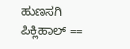ಹುಣಸಗಿ ಪಿಕ್ಲಿಹಾಲ್ ==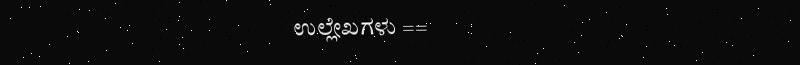ಉಲ್ಲೇಖಗಳು ==